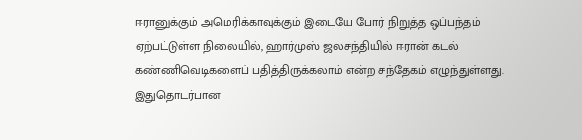ஈரானுக்கும் அமெரிக்காவுக்கும் இடையே போர் நிறுத்த ஒப்பந்தம் ஏற்பட்டுள்ள நிலையில், ஹார்முஸ் ஜலசந்தியில் ஈரான் கடல் கண்ணிவெடிகளைப் பதித்திருக்கலாம் என்ற சந்தேகம் எழுந்துள்ளது. இதுதொடர்பான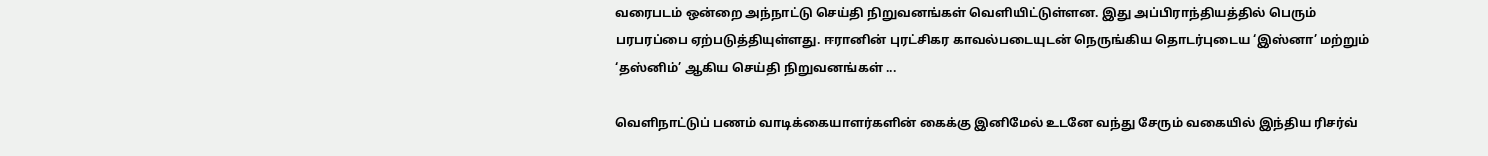வரைபடம் ஒன்றை அந்நாட்டு செய்தி நிறுவனங்கள் வெளியிட்டுள்ளன. இது அப்பிராந்தியத்தில் பெரும் பரபரப்பை ஏற்படுத்தியுள்ளது. ஈரானின் புரட்சிகர காவல்படையுடன் நெருங்கிய தொடர்புடைய ‘இஸ்னா’ மற்றும் ‘தஸ்னிம்’ ஆகிய செய்தி நிறுவனங்கள் ...

வெளிநாட்டுப் பணம் வாடிக்கையாளர்களின் கைக்கு இனிமேல் உடனே வந்து சேரும் வகையில் இந்திய ரிசர்வ்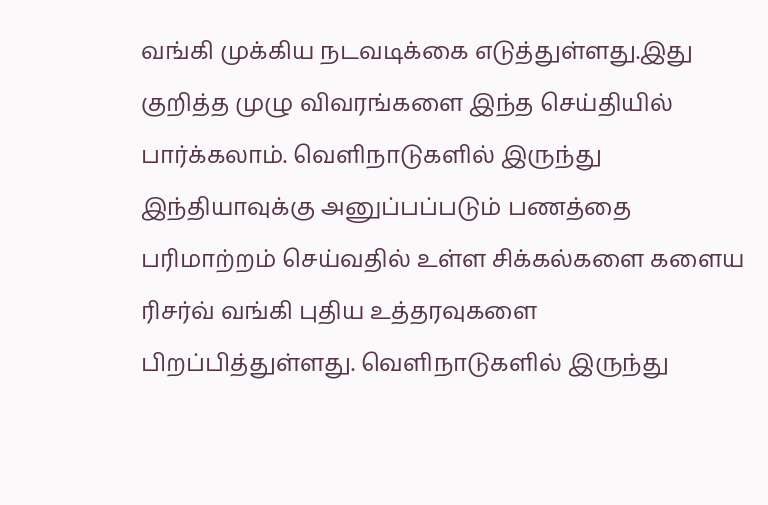வங்கி முக்கிய நடவடிக்கை எடுத்துள்ளது.இது குறித்த முழு விவரங்களை இந்த செய்தியில் பார்க்கலாம். வெளிநாடுகளில் இருந்து இந்தியாவுக்கு அனுப்பப்படும் பணத்தை பரிமாற்றம் செய்வதில் உள்ள சிக்கல்களை களைய ரிசர்வ் வங்கி புதிய உத்தரவுகளை பிறப்பித்துள்ளது. வெளிநாடுகளில் இருந்து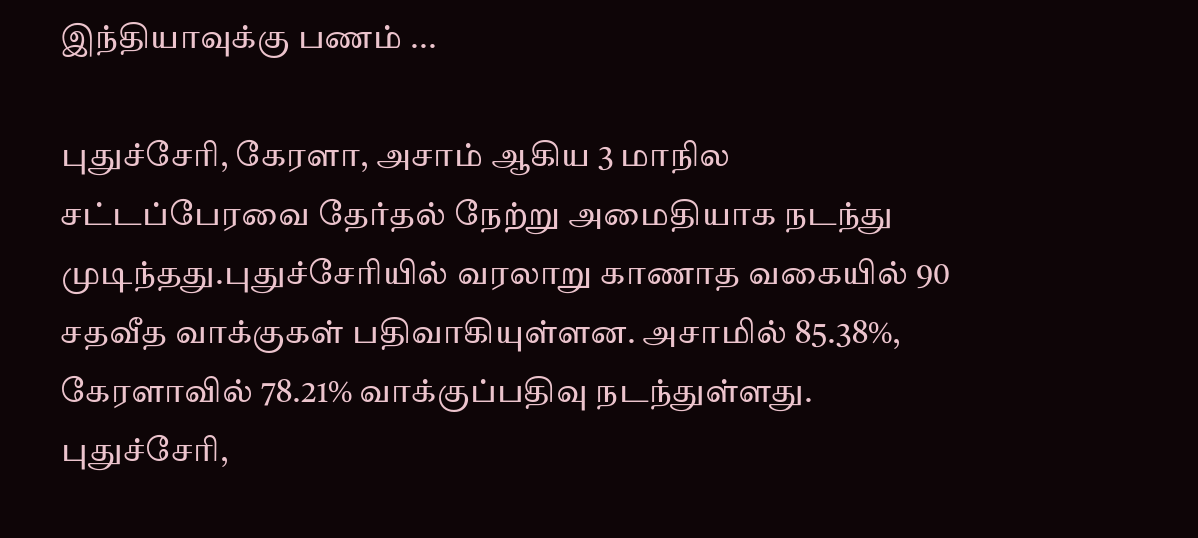இந்தியாவுக்கு பணம் ...

புதுச்சேரி, கேரளா, அசாம் ஆகிய 3 மாநில சட்டப்பேரவை தேர்தல் நேற்று அமைதியாக நடந்து முடிந்தது.புதுச்சேரியில் வரலாறு காணாத வகையில் 90 சதவீத வாக்குகள் பதிவாகியுள்ளன. அசாமில் 85.38%, கேரளாவில் 78.21% வாக்குப்பதிவு நடந்துள்ளது. புதுச்சேரி,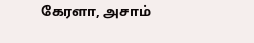கேரளா, அசாம்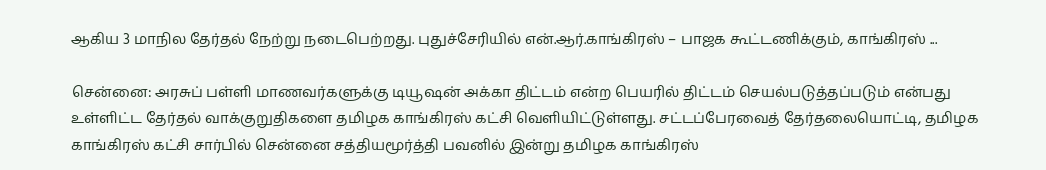ஆகிய 3 மாநில தேர்தல் நேற்று நடைபெற்றது. புதுச்சேரியில் என்.ஆர்.காங்கிரஸ் – பாஜக கூட்டணிக்கும், காங்கிரஸ் ...

சென்னை: அரசுப் பள்ளி மாணவர்களுக்கு டியூஷன் அக்கா திட்டம் என்ற பெயரில் திட்டம் செயல்படுத்தப்படும் என்பது உள்ளிட்ட தேர்தல் வாக்குறுதிகளை தமிழக காங்கிரஸ் கட்சி வெளியிட்டுள்ளது. சட்டப்பேரவைத் தேர்தலையொட்டி, தமிழக காங்கிரஸ் கட்சி சார்பில் சென்னை சத்தியமூர்த்தி பவனில் இன்று தமிழக காங்கிரஸ்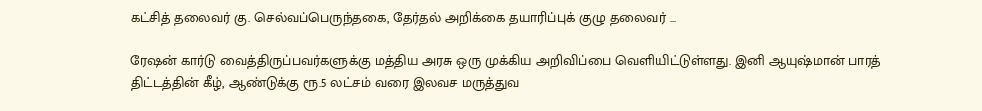கட்சித் தலைவர் கு. செல்வப்பெருந்தகை, தேர்தல் அறிக்கை தயாரிப்புக் குழு தலைவர் ...

ரேஷன் கார்டு வைத்திருப்பவர்களுக்கு மத்திய அரசு ஒரு முக்கிய அறிவிப்பை வெளியிட்டுள்ளது. இனி ஆயுஷ்மான் பாரத் திட்டத்தின் கீழ், ஆண்டுக்கு ரூ.5 லட்சம் வரை இலவச மருத்துவ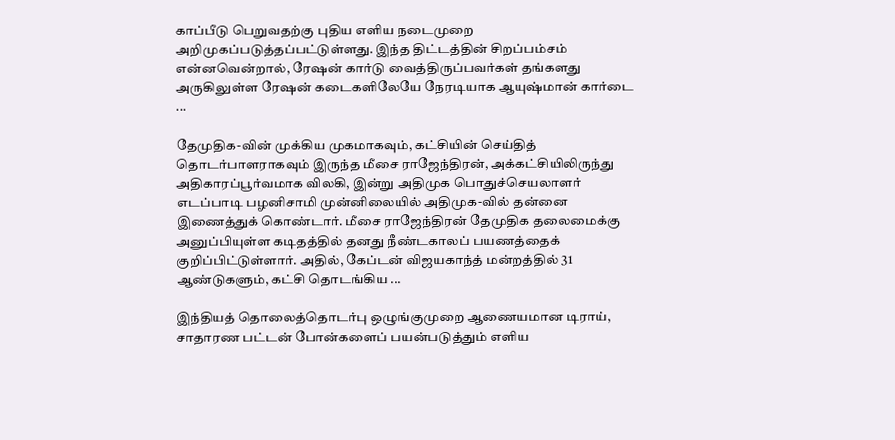காப்பீடு பெறுவதற்கு புதிய எளிய நடைமுறை அறிமுகப்படுத்தப்பட்டுள்ளது. இந்த திட்டத்தின் சிறப்பம்சம் என்னவென்றால், ரேஷன் கார்டு வைத்திருப்பவர்கள் தங்களது அருகிலுள்ள ரேஷன் கடைகளிலேயே நேரடியாக ஆயுஷ்மான் கார்டை ...

தேமுதிக-வின் முக்கிய முகமாகவும், கட்சியின் செய்தித் தொடர்பாளராகவும் இருந்த மீசை ராஜேந்திரன், அக்கட்சியிலிருந்து அதிகாரப்பூர்வமாக விலகி, இன்று அதிமுக பொதுச்செயலாளர் எடப்பாடி பழனிசாமி முன்னிலையில் அதிமுக-வில் தன்னை இணைத்துக் கொண்டார். மீசை ராஜேந்திரன் தேமுதிக தலைமைக்கு அனுப்பியுள்ள கடிதத்தில் தனது நீண்டகாலப் பயணத்தைக் குறிப்பிட்டுள்ளார். அதில், கேப்டன் விஜயகாந்த் மன்றத்தில் 31 ஆண்டுகளும், கட்சி தொடங்கிய ...

இந்தியத் தொலைத்தொடர்பு ஒழுங்குமுறை ஆணையமான டிராய், சாதாரண பட்டன் போன்களைப் பயன்படுத்தும் எளிய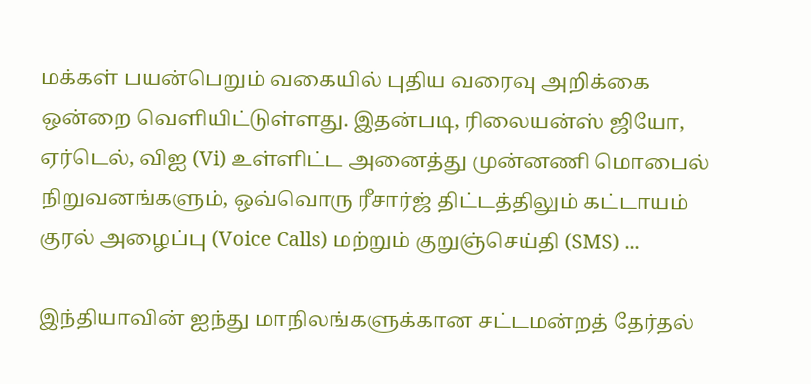மக்கள் பயன்பெறும் வகையில் புதிய வரைவு அறிக்கை ஒன்றை வெளியிட்டுள்ளது. இதன்படி, ரிலையன்ஸ் ஜியோ, ஏர்டெல், விஐ (Vi) உள்ளிட்ட அனைத்து முன்னணி மொபைல் நிறுவனங்களும், ஒவ்வொரு ரீசார்ஜ் திட்டத்திலும் கட்டாயம் குரல் அழைப்பு (Voice Calls) மற்றும் குறுஞ்செய்தி (SMS) ...

இந்தியாவின் ஐந்து மாநிலங்களுக்கான சட்டமன்றத் தேர்தல்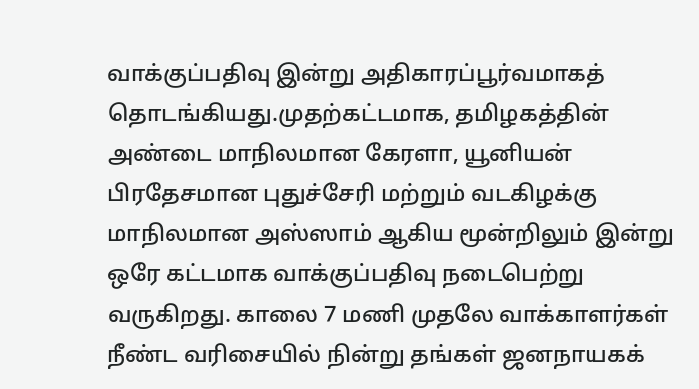வாக்குப்பதிவு இன்று அதிகாரப்பூர்வமாகத் தொடங்கியது.முதற்கட்டமாக, தமிழகத்தின் அண்டை மாநிலமான கேரளா, யூனியன் பிரதேசமான புதுச்சேரி மற்றும் வடகிழக்கு மாநிலமான அஸ்ஸாம் ஆகிய மூன்றிலும் இன்று ஒரே கட்டமாக வாக்குப்பதிவு நடைபெற்று வருகிறது. காலை 7 மணி முதலே வாக்காளர்கள் நீண்ட வரிசையில் நின்று தங்கள் ஜனநாயகக்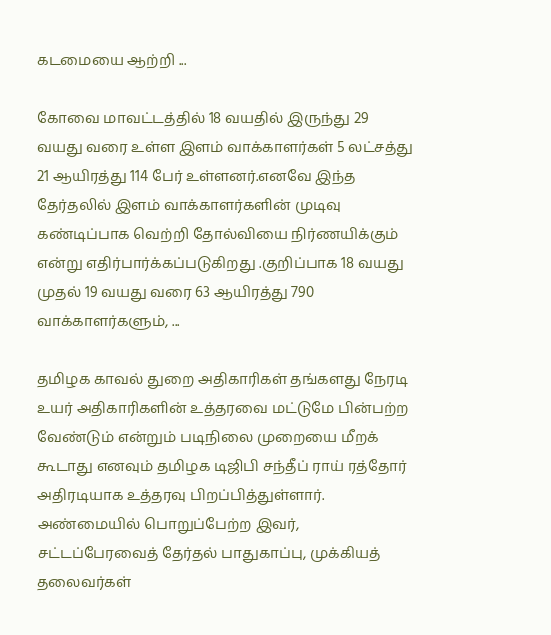கடமையை ஆற்றி ...

கோவை மாவட்டத்தில் 18 வயதில் இருந்து 29 வயது வரை உள்ள இளம் வாக்காளர்கள் 5 லட்சத்து 21 ஆயிரத்து 114 பேர் உள்ளனர்.எனவே இந்த தேர்தலில் இளம் வாக்காளர்களின் முடிவு கண்டிப்பாக வெற்றி தோல்வியை நிர்ணயிக்கும் என்று எதிர்பார்க்கப்படுகிறது .குறிப்பாக 18 வயது முதல் 19 வயது வரை 63 ஆயிரத்து 790 வாக்காளர்களும், ...

தமிழக காவல் துறை அதிகாரிகள் தங்களது நேரடி உயர் அதிகாரிகளின் உத்தரவை மட்டுமே பின்பற்ற வேண்டும் என்றும் படிநிலை முறையை மீறக் கூடாது எனவும் தமிழக டிஜிபி சந்தீப் ராய் ரத்தோர் அதிரடியாக உத்தரவு பிறப்பித்துள்ளார். அண்மையில் பொறுப்பேற்ற இவர், சட்டப்பேரவைத் தேர்தல் பாதுகாப்பு, முக்கியத் தலைவர்கள்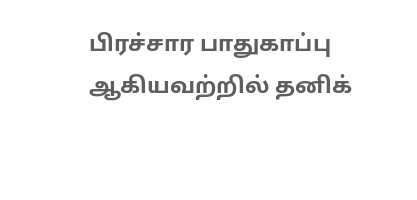பிரச்சார பாதுகாப்பு ஆகியவற்றில் தனிக்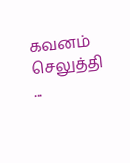கவனம் செலுத்தி ...